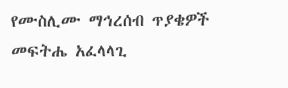የሙስሊሙ ማኅረሰብ ጥያቄዎች መፍትሔ አፈላላጊ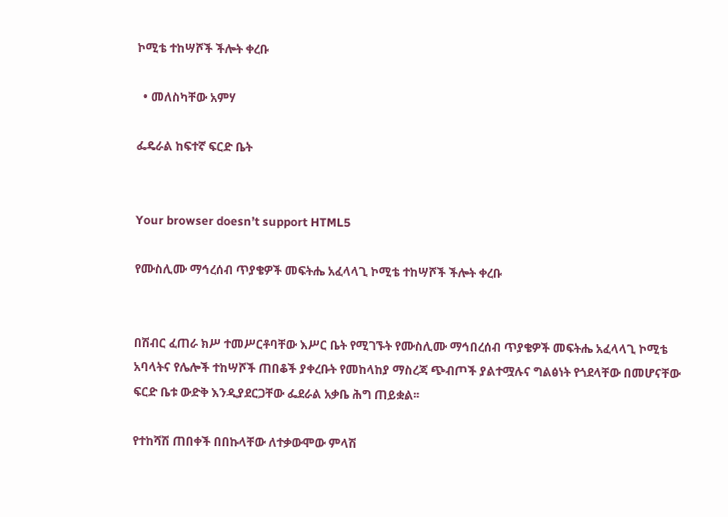ኮሚቴ ተከሣሾች ችሎት ቀረቡ

  • መለስካቸው አምሃ

ፌዴራል ከፍተኛ ፍርድ ቤት


Your browser doesn’t support HTML5

የሙስሊሙ ማኅረሰብ ጥያቄዎች መፍትሔ አፈላላጊ ኮሚቴ ተከሣሾች ችሎት ቀረቡ


በሽብር ፈጠራ ክሥ ተመሥርቶባቸው እሥር ቤት የሚገኙት የሙስሊሙ ማኅበረሰብ ጥያቄዎች መፍትሔ አፈላላጊ ኮሚቴ አባላትና የሌሎች ተከሣሾች ጠበቆች ያቀረቡት የመከላከያ ማስረጃ ጭብጦች ያልተሟሉና ግልፅነት የጎደላቸው በመሆናቸው ፍርድ ቤቱ ውድቅ እንዲያደርጋቸው ፌደራል አቃቤ ሕግ ጠይቋል፡፡

የተከሻሽ ጠበቀች በበኩላቸው ለተቃውሞው ምላሽ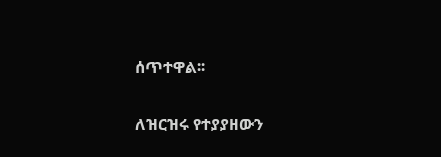ሰጥተዋል፡፡

ለዝርዝሩ የተያያዘውን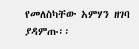የመለስካቸው አምሃን ዘገባ ያዳምጡ፡፡